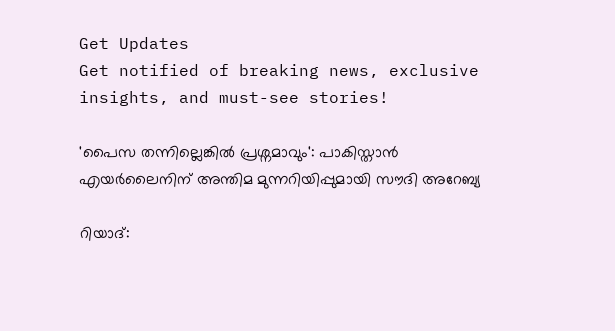Get Updates
Get notified of breaking news, exclusive insights, and must-see stories!

'പൈസ തന്നില്ലെങ്കില്‍ പ്രശ്നമാവും': പാകിസ്താന്‍ എയർലൈനിന് അന്തിമ മുന്നറിയിപ്പുമായി സൗദി അറേബ്യ

റിയാദ്: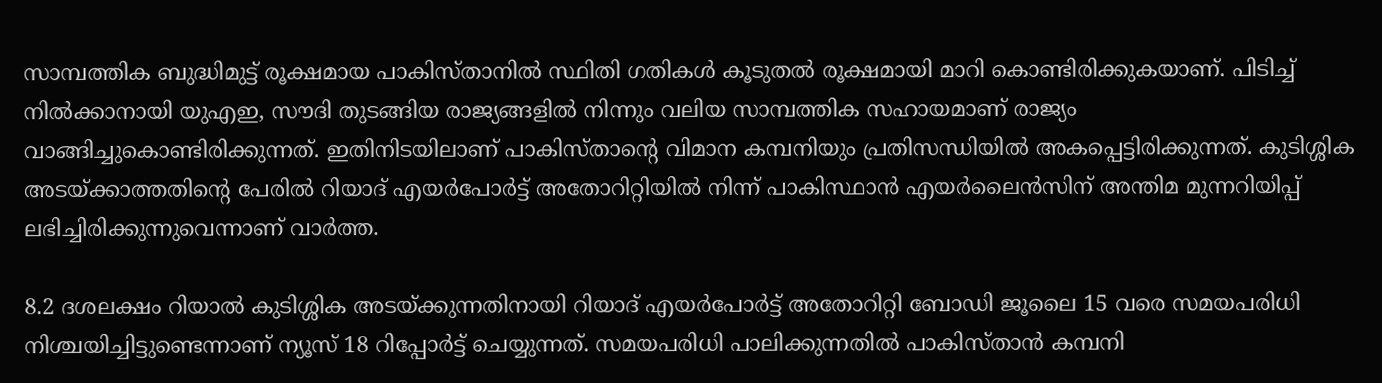സാമ്പത്തിക ബുദ്ധിമുട്ട് രൂക്ഷമായ പാകിസ്താനില്‍ സ്ഥിതി ഗതികള്‍ കൂടുതല്‍ രൂക്ഷമായി മാറി കൊണ്ടിരിക്കുകയാണ്. പിടിച്ച് നില്‍ക്കാനായി യുഎഇ, സൗദി തുടങ്ങിയ രാജ്യങ്ങളില്‍ നിന്നും വലിയ സാമ്പത്തിക സഹായമാണ് രാജ്യം വാങ്ങിച്ചുകൊണ്ടിരിക്കുന്നത്. ഇതിനിടയിലാണ് പാകിസ്താന്റെ വിമാന കമ്പനിയും പ്രതിസന്ധിയില്‍ അകപ്പെട്ടിരിക്കുന്നത്. കുടിശ്ശിക അടയ്ക്കാത്തതിന്റെ പേരിൽ റിയാദ് എയർപോർട്ട് അതോറിറ്റിയിൽ നിന്ന് പാകിസ്ഥാൻ എയർലൈൻസിന് അന്തിമ മുന്നറിയിപ്പ് ലഭിച്ചിരിക്കുന്നുവെന്നാണ് വാർത്ത.

8.2 ദശലക്ഷം റിയാൽ കുടിശ്ശിക അടയ്ക്കുന്നതിനായി റിയാദ് എയർപോർട്ട് അതോറിറ്റി ബോഡി ജൂലൈ 15 വരെ സമയപരിധി നിശ്ചയിച്ചിട്ടുണ്ടെന്നാണ് ന്യൂസ് 18 റിപ്പോർട്ട് ചെയ്യുന്നത്. സമയപരിധി പാലിക്കുന്നതിൽ പാകിസ്താന്‍ കമ്പനി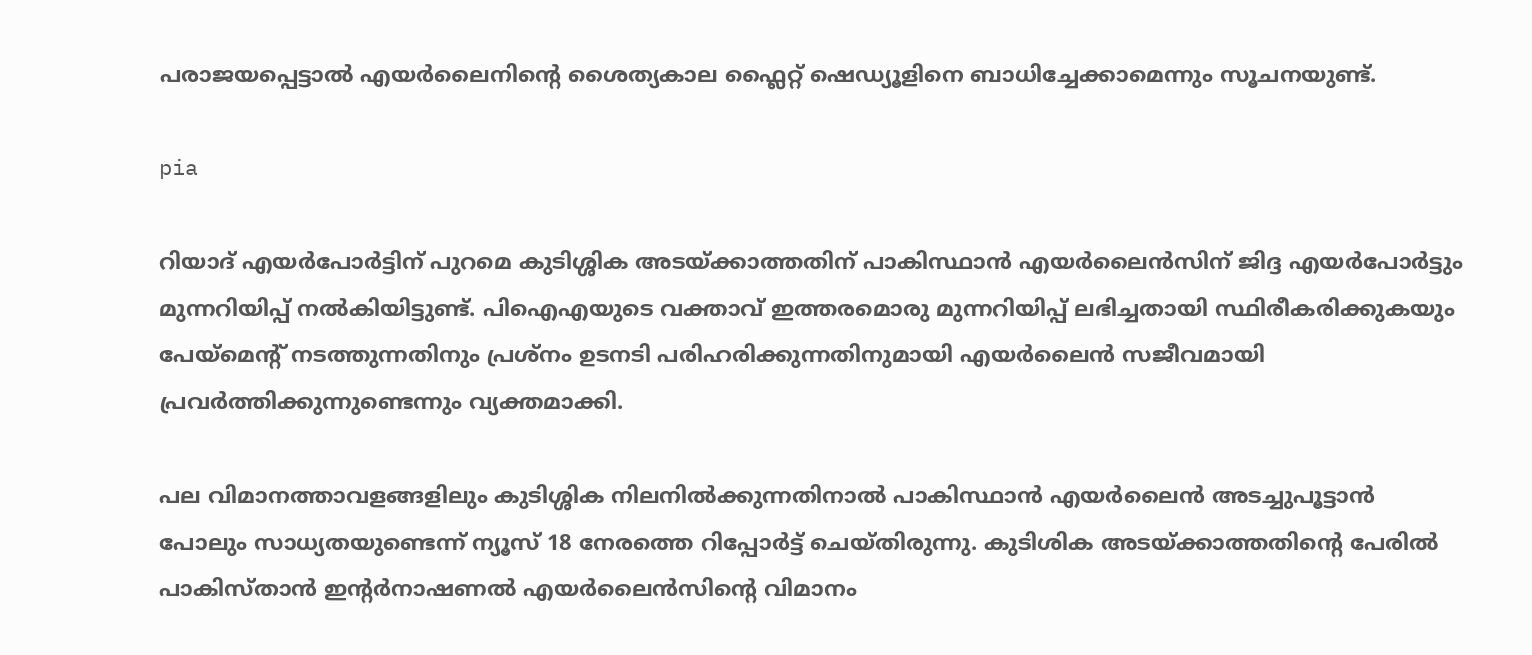പരാജയപ്പെട്ടാല്‍ എയർലൈനിന്റെ ശൈത്യകാല ഫ്ലൈറ്റ് ഷെഡ്യൂളിനെ ബാധിച്ചേക്കാമെന്നും സൂചനയുണ്ട്.

pia

റിയാദ് എയർപോർട്ടിന് പുറമെ കുടിശ്ശിക അടയ്ക്കാത്തതിന് പാകിസ്ഥാൻ എയർലൈൻസിന് ജിദ്ദ എയർപോർട്ടും മുന്നറിയിപ്പ് നൽകിയിട്ടുണ്ട്. പി‌ഐ‌എയുടെ വക്താവ് ഇത്തരമൊരു മുന്നറിയിപ്പ് ലഭിച്ചതായി സ്ഥിരീകരിക്കുകയും പേയ്‌മെന്റ് നടത്തുന്നതിനും പ്രശ്‌നം ഉടനടി പരിഹരിക്കുന്നതിനുമായി എയർലൈൻ സജീവമായി പ്രവർത്തിക്കുന്നുണ്ടെന്നും വ്യക്തമാക്കി.

പല വിമാനത്താവളങ്ങളിലും കുടിശ്ശിക നിലനില്‍ക്കുന്നതിനാല്‍ പാകിസ്ഥാൻ എയർലൈന്‍ അടച്ചുപൂട്ടാൻ പോലും സാധ്യതയുണ്ടെന്ന് ന്യൂസ് 18 നേരത്തെ റിപ്പോർട്ട് ചെയ്തിരുന്നു. കുടിശിക അടയ്ക്കാത്തതിന്റെ പേരിൽ പാകിസ്താൻ ഇന്റർനാഷണൽ എയർലൈൻസിന്റെ വിമാനം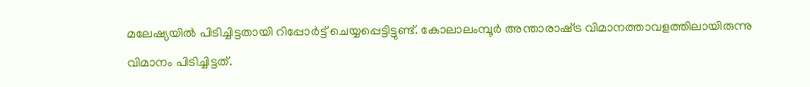മലേഷ്യയിൽ പിടിച്ചിട്ടതായി റിപ്പോർട്ട് ചെയ്യപ്പെട്ടിട്ടുണ്ട്. കോലാലംമ്പൂർ അന്താരാഷ്‍ട്ര വിമാനത്താവളത്തിലായിരുന്നു വിമാനം പിടിച്ചിട്ടത്.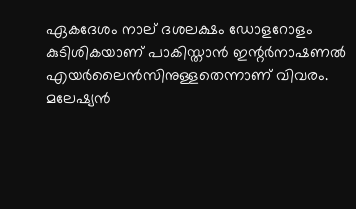ഏകദേശം നാല് ദശലക്ഷം ഡോളറോളം കുടിശികയാണ് പാകിസ്താൻ ഇന്റർനാഷണൽ എയർലൈൻസിനുള്ളതെന്നാണ് വിവരം. മലേഷ്യൻ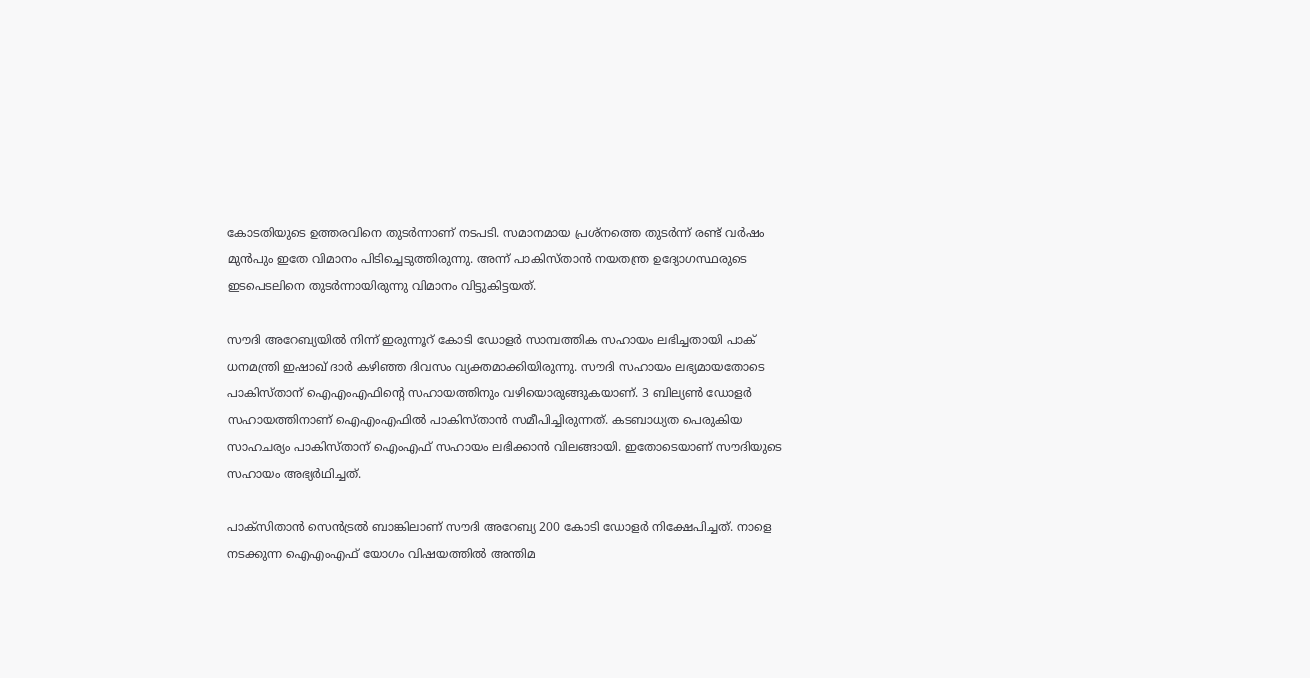കോടതിയുടെ ഉത്തരവിനെ തുടർന്നാണ് നടപടി. സമാനമായ പ്രശ്നത്തെ തുടർന്ന് രണ്ട് വർഷം മുൻപും ഇതേ വിമാനം പിടിച്ചെടുത്തിരുന്നു. അന്ന് പാകിസ്താന്‍ നയതന്ത്ര ഉദ്യോഗസ്ഥരുടെ ഇടപെടലിനെ തുടർന്നായിരുന്നു വിമാനം വിട്ടുകിട്ടയത്.

സൗദി അറേബ്യയിൽ നിന്ന് ഇരുന്നൂറ് കോടി ഡോളർ സാമ്പത്തിക സഹായം ലഭിച്ചതായി പാക് ധനമന്ത്രി ഇഷാഖ് ദാർ കഴിഞ്ഞ ദിവസം വ്യക്തമാക്കിയിരുന്നു. സൗദി സഹായം ലഭ്യമായതോടെ പാകിസ്താന് ഐഎംഎഫിന്റെ സഹായത്തിനും വഴിയൊരുങ്ങുകയാണ്. 3 ബില്യൺ ഡോളർ സഹായത്തിനാണ് ഐഎംഎഫിൽ പാകിസ്താൻ സമീപിച്ചിരുന്നത്. കടബാധ്യത പെരുകിയ സാഹചര്യം പാകിസ്താന് ഐംഎഫ് സഹായം ലഭിക്കാൻ വിലങ്ങായി. ഇതോടെയാണ് സൗദിയുടെ സഹായം അഭ്യർഥിച്ചത്.

പാക്സിതാൻ സെൻട്രൽ ബാങ്കിലാണ് സൗദി അറേബ്യ 200 കോടി ഡോളർ നിക്ഷേപിച്ചത്. നാളെ നടക്കുന്ന ഐഎംഎഫ് യോഗം വിഷയത്തിൽ അന്തിമ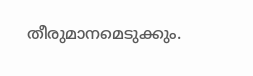തീരുമാനമെടുക്കും.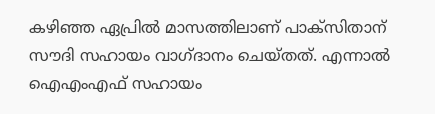കഴിഞ്ഞ ഏപ്രിൽ മാസത്തിലാണ് പാക്സിതാന് സൗദി സഹായം വാഗ്ദാനം ചെയ്തത്. എന്നാൽ ഐഎംഎഫ് സഹായം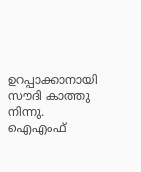ഉറപ്പാക്കാനായി സൗദി കാത്തു നിന്നു. ഐഎംഫ്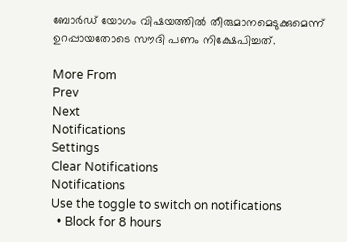ബോർഡ് യോഗം വിഷയത്തിൽ തീരുമാനമെടുക്കുമെന്ന് ഉറപ്പായതോടെ സൗദി പണം നിക്ഷേപിച്ചത്.

More From
Prev
Next
Notifications
Settings
Clear Notifications
Notifications
Use the toggle to switch on notifications
  • Block for 8 hours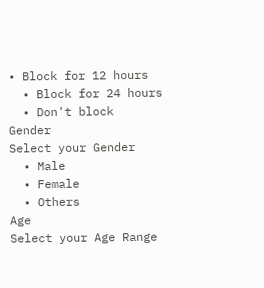• Block for 12 hours
  • Block for 24 hours
  • Don't block
Gender
Select your Gender
  • Male
  • Female
  • Others
Age
Select your Age Range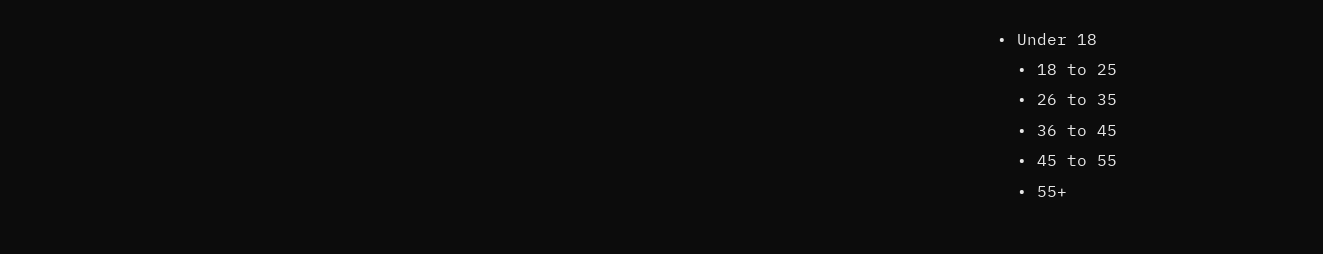• Under 18
  • 18 to 25
  • 26 to 35
  • 36 to 45
  • 45 to 55
  • 55+